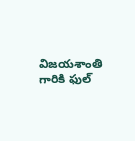విజయశాంతి గారికి ఫుల్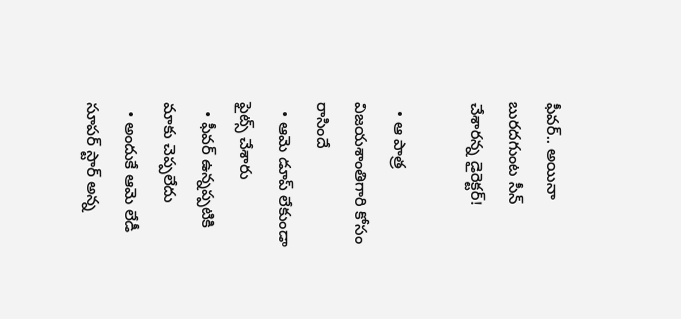ఫీవర్.. అయినా బురదగుంట సీన్ చేశారన్న డైరెక్టర్!

  • ఆ పాత్ర విజయశాంతిగారి కోసం రాసిందే
  • ఆమె డూప్ లేకుండా ఫైట్స్ చేశారు
  • ఫీవర్ ఉన్నప్పటికి మాకు చెప్పలేదు
  • అందుకే ఆమె లేడీ సూపర్ స్టార్ అన్న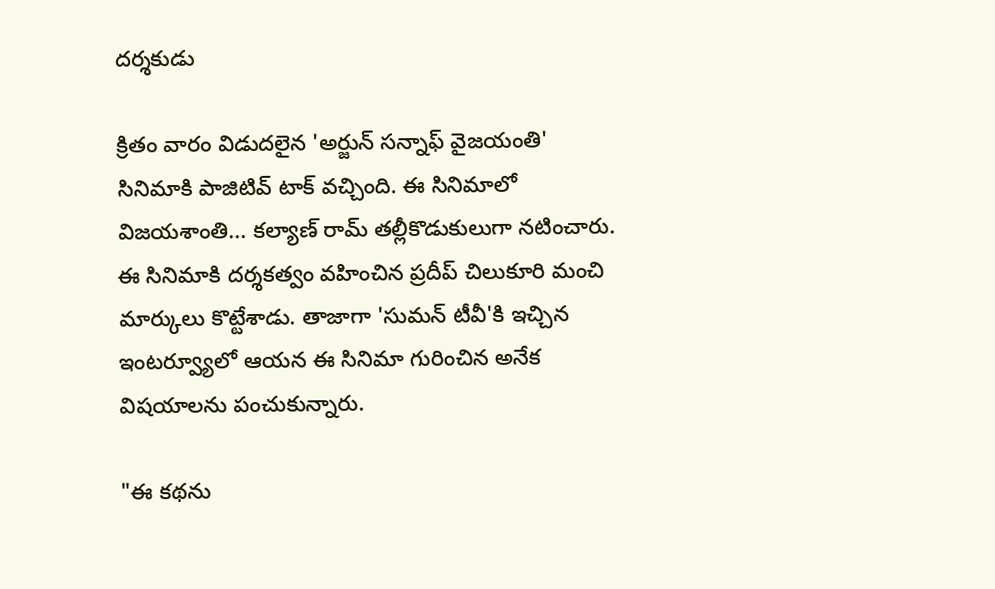దర్శకుడు

క్రితం వారం విడుదలైన 'అర్జున్ సన్నాఫ్ వైజయంతి' సినిమాకి పాజిటివ్ టాక్ వచ్చింది. ఈ సినిమాలో విజయశాంతి... కల్యాణ్ రామ్ తల్లీకొడుకులుగా నటించారు. ఈ సినిమాకి దర్శకత్వం వహించిన ప్రదీప్ చిలుకూరి మంచి మార్కులు కొట్టేశాడు. తాజాగా 'సుమన్ టీవీ'కి ఇచ్చిన ఇంటర్వ్యూలో ఆయన ఈ సినిమా గురించిన అనేక విషయాలను పంచుకున్నారు.

"ఈ కథను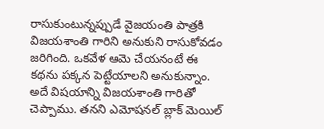రాసుకుంటున్నప్పుడే వైజయంతి పాత్రకి విజయశాంతి గారిని అనుకుని రాసుకోవడం జరిగింది. ఒకవేళ ఆమె చేయనంటే ఈ కథను పక్కన పెట్టేయాలని అనుకున్నాం. అదే విషయాన్ని విజయశాంతి గారితో చెప్పాము. తనని ఎమోషనల్ బ్లాక్ మెయిల్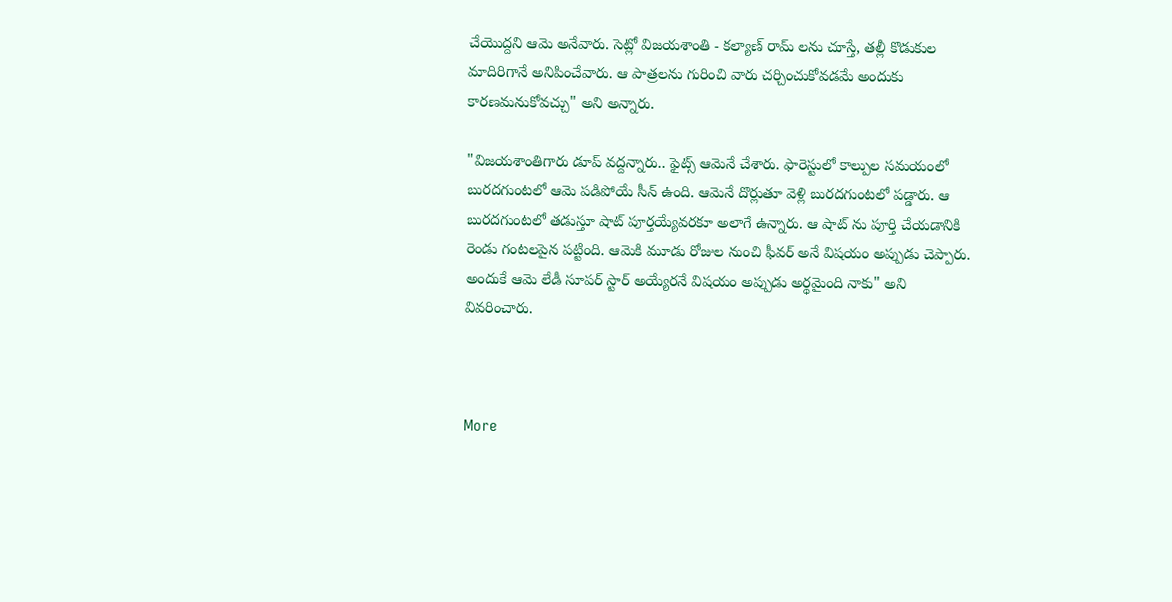చేయొద్దని ఆమె అనేవారు. సెట్లో విజయశాంతి - కల్యాణ్ రామ్ లను చూస్తే, తల్లీ కొడుకుల మాదిరిగానే అనిపించేవారు. ఆ పాత్రలను గురించి వారు చర్చించుకోవడమే అందుకు కారణమనుకోవచ్చు" అని అన్నారు.

"విజయశాంతిగారు డూప్ వద్దన్నారు.. ఫైట్స్ ఆమెనే చేశారు. ఫారెస్టులో కాల్పుల సమయంలో బురదగుంటలో ఆమె పడిపోయే సీన్ ఉంది. ఆమెనే దొర్లుతూ వెళ్లి బురదగుంటలో పడ్డారు. ఆ బురదగుంటలో తడుస్తూ షాట్ పూర్తయ్యేవరకూ అలాగే ఉన్నారు. ఆ షాట్ ను పూర్తి చేయడానికి రెండు గంటలపైన పట్టింది. ఆమెకి మూడు రోజుల నుంచి ఫీవర్ అనే విషయం అప్పుడు చెప్పారు. అందుకే ఆమె లేడీ సూపర్ స్టార్ అయ్యేరనే విషయం అప్పుడు అర్థమైంది నాకు" అని వివరించారు.



More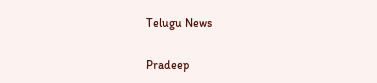Telugu News

Pradeep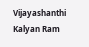Vijayashanthi Kalyan Ram